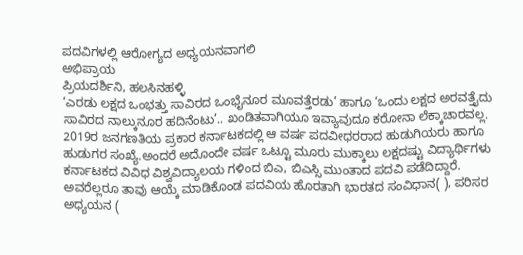ಪದವಿಗಳಲ್ಲಿ ಆರೋಗ್ಯದ ಅಧ್ಯಯನವಾಗಲಿ
ಅಭಿಪ್ರಾಯ
ಪ್ರಿಯದರ್ಶಿನಿ, ಹಲಸಿನಹಳ್ಳಿ
‘ಎರಡು ಲಕ್ಷದ ಒಂಭತ್ತು ಸಾವಿರದ ಒಂಭೈನೂರ ಮೂವತ್ತೆರಡು’ ಹಾಗೂ ‘ಒಂದು ಲಕ್ಷದ ಅರವತ್ತೈದು ಸಾವಿರದ ನಾಲ್ಕುನೂರ ಹದಿನೆಂಟು’.. ಖಂಡಿತವಾಗಿಯೂ ಇವ್ಯಾವುದೂ ಕರೋನಾ ಲೆಕ್ಕಾಚಾರವಲ್ಲ.
2019ರ ಜನಗಣತಿಯ ಪ್ರಕಾರ ಕರ್ನಾಟಕದಲ್ಲಿ ಆ ವರ್ಷ ಪದವೀಧರರಾದ ಹುಡುಗಿಯರು ಹಾಗೂ ಹುಡುಗರ ಸಂಖ್ಯೆ.ಅಂದರೆ ಅದೊಂದೇ ವರ್ಷ ಒಟ್ಟೂ ಮೂರು ಮುಕ್ಕಾಲು ಲಕ್ಷದಷ್ಟು ವಿದ್ಯಾರ್ಥಿಗಳು ಕರ್ನಾಟಕದ ವಿವಿಧ ವಿಶ್ವವಿದ್ಯಾಲಯ ಗಳಿಂದ ಬಿಎ, ಬಿಎಸ್ಸಿ ಮುಂತಾದ ಪದವಿ ಪಡೆದಿದ್ದಾರೆ.
ಅವರೆಲ್ಲರೂ ತಾವು ಆಯ್ಕೆ ಮಾಡಿಕೊಂಡ ಪದವಿಯ ಹೊರತಾಗಿ ಭಾರತದ ಸಂವಿಧಾನ( ), ಪರಿಸರ ಅಧ್ಯಯನ (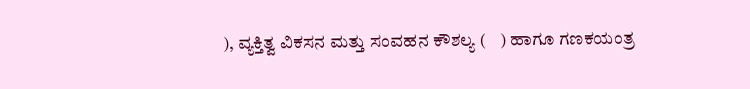), ವ್ಯಕ್ತಿತ್ವ ವಿಕಸನ ಮತ್ತು ಸಂವಹನ ಕೌಶಲ್ಯ (    ) ಹಾಗೂ ಗಣಕಯಂತ್ರ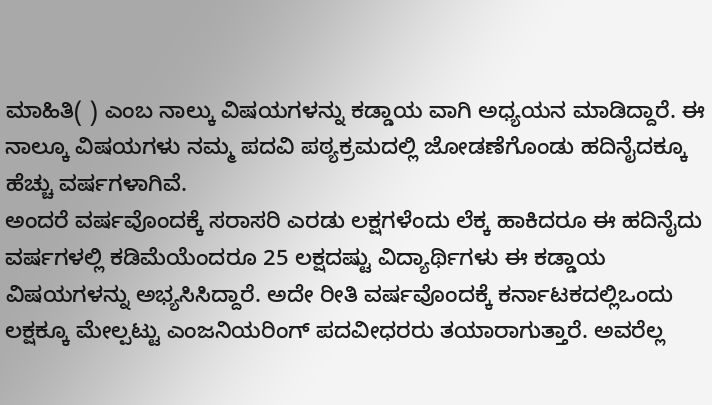ಮಾಹಿತಿ( ) ಎಂಬ ನಾಲ್ಕು ವಿಷಯಗಳನ್ನು ಕಡ್ಡಾಯ ವಾಗಿ ಅಧ್ಯಯನ ಮಾಡಿದ್ದಾರೆ. ಈ ನಾಲ್ಕೂ ವಿಷಯಗಳು ನಮ್ಮ ಪದವಿ ಪಠ್ಯಕ್ರಮದಲ್ಲಿ ಜೋಡಣೆಗೊಂಡು ಹದಿನೈದಕ್ಕೂ ಹೆಚ್ಚು ವರ್ಷಗಳಾಗಿವೆ.
ಅಂದರೆ ವರ್ಷವೊಂದಕ್ಕೆ ಸರಾಸರಿ ಎರಡು ಲಕ್ಷಗಳೆಂದು ಲೆಕ್ಕ ಹಾಕಿದರೂ ಈ ಹದಿನೈದು ವರ್ಷಗಳಲ್ಲಿ ಕಡಿಮೆಯೆಂದರೂ 25 ಲಕ್ಷದಷ್ಟು ವಿದ್ಯಾರ್ಥಿಗಳು ಈ ಕಡ್ಡಾಯ ವಿಷಯಗಳನ್ನು ಅಭ್ಯಸಿಸಿದ್ದಾರೆ. ಅದೇ ರೀತಿ ವರ್ಷವೊಂದಕ್ಕೆ ಕರ್ನಾಟಕದಲ್ಲಿಒಂದು ಲಕ್ಷಕ್ಕೂ ಮೇಲ್ಪಟ್ಟು ಎಂಜನಿಯರಿಂಗ್ ಪದವೀಧರರು ತಯಾರಾಗುತ್ತಾರೆ. ಅವರೆಲ್ಲ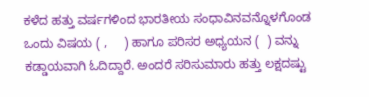ಕಳೆದ ಹತ್ತು ವರ್ಷಗಳಿಂದ ಭಾರತೀಯ ಸಂಧಾವಿನವನ್ನೊಳಗೊಂಡ ಒಂದು ವಿಷಯ ( ,     ) ಹಾಗೂ ಪರಿಸರ ಅಧ್ಯಯನ (  ) ವನ್ನು ಕಡ್ಡಾಯವಾಗಿ ಓದಿದ್ದಾರೆ. ಅಂದರೆ ಸರಿಸುಮಾರು ಹತ್ತು ಲಕ್ಷದಷ್ಟು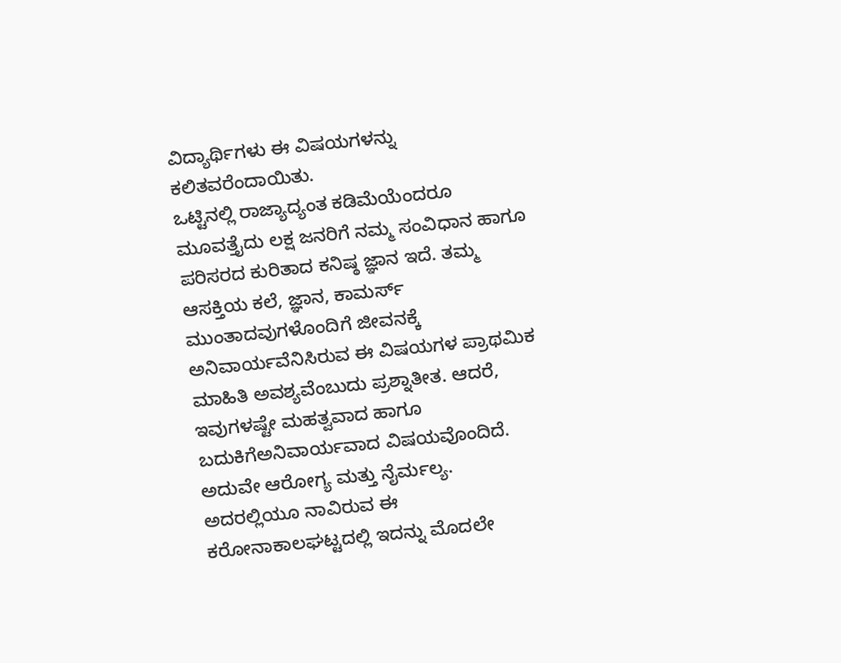ವಿದ್ಯಾರ್ಥಿಗಳು ಈ ವಿಷಯಗಳನ್ನು ಕಲಿತವರೆಂದಾಯಿತು.
ಒಟ್ಟಿನಲ್ಲಿ ರಾಜ್ಯಾದ್ಯಂತ ಕಡಿಮೆಯೆಂದರೂ ಮೂವತ್ತೈದು ಲಕ್ಷ ಜನರಿಗೆ ನಮ್ಮ ಸಂವಿಧಾನ ಹಾಗೂ ಪರಿಸರದ ಕುರಿತಾದ ಕನಿಷ್ಠ ಜ್ಞಾನ ಇದೆ. ತಮ್ಮ ಆಸಕ್ತಿಯ ಕಲೆ, ಜ್ಞಾನ, ಕಾಮರ್ಸ್ ಮುಂತಾದವುಗಳೊಂದಿಗೆ ಜೀವನಕ್ಕೆ ಅನಿವಾರ್ಯವೆನಿಸಿರುವ ಈ ವಿಷಯಗಳ ಪ್ರಾಥಮಿಕ ಮಾಹಿತಿ ಅವಶ್ಯವೆಂಬುದು ಪ್ರಶ್ನಾತೀತ. ಆದರೆ, ಇವುಗಳಷ್ಟೇ ಮಹತ್ವವಾದ ಹಾಗೂ ಬದುಕಿಗೆಅನಿವಾರ್ಯವಾದ ವಿಷಯವೊಂದಿದೆ. ಅದುವೇ ಆರೋಗ್ಯ ಮತ್ತು ನೈರ್ಮಲ್ಯ. ಅದರಲ್ಲಿಯೂ ನಾವಿರುವ ಈ ಕರೋನಾಕಾಲಘಟ್ಟದಲ್ಲಿ ಇದನ್ನು ಮೊದಲೇ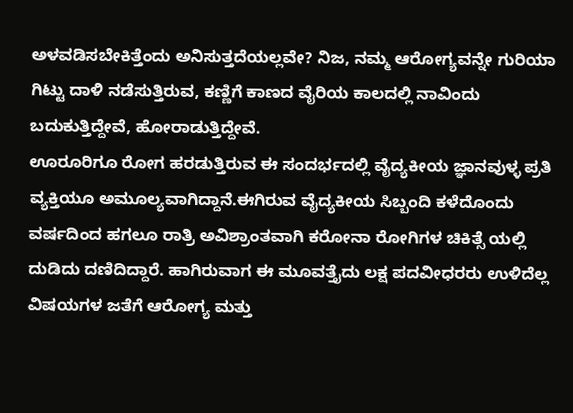ಅಳವಡಿಸಬೇಕಿತ್ತೆಂದು ಅನಿಸುತ್ತದೆಯಲ್ಲವೇ? ನಿಜ, ನಮ್ಮ ಆರೋಗ್ಯವನ್ನೇ ಗುರಿಯಾ ಗಿಟ್ಟು ದಾಳಿ ನಡೆಸುತ್ತಿರುವ, ಕಣ್ಣಿಗೆ ಕಾಣದ ವೈರಿಯ ಕಾಲದಲ್ಲಿ ನಾವಿಂದು ಬದುಕುತ್ತಿದ್ದೇವೆ, ಹೋರಾಡುತ್ತಿದ್ದೇವೆ.
ಊರೂರಿಗೂ ರೋಗ ಹರಡುತ್ತಿರುವ ಈ ಸಂದರ್ಭದಲ್ಲಿ ವೈದ್ಯಕೀಯ ಜ್ಞಾನವುಳ್ಳ ಪ್ರತಿ ವ್ಯಕ್ತಿಯೂ ಅಮೂಲ್ಯವಾಗಿದ್ದಾನೆ.ಈಗಿರುವ ವೈದ್ಯಕೀಯ ಸಿಬ್ಬಂದಿ ಕಳೆದೊಂದು ವರ್ಷದಿಂದ ಹಗಲೂ ರಾತ್ರಿ ಅವಿಶ್ರಾಂತವಾಗಿ ಕರೋನಾ ರೋಗಿಗಳ ಚಿಕಿತ್ಸೆ ಯಲ್ಲಿ ದುಡಿದು ದಣಿದಿದ್ದಾರೆ. ಹಾಗಿರುವಾಗ ಈ ಮೂವತ್ತೈದು ಲಕ್ಷ ಪದವೀಧರರು ಉಳಿದೆಲ್ಲ ವಿಷಯಗಳ ಜತೆಗೆ ಆರೋಗ್ಯ ಮತ್ತು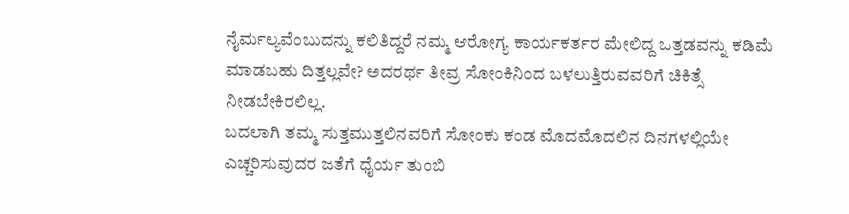ನೈರ್ಮಲ್ಯವೆಂಬುದನ್ನು ಕಲಿತಿದ್ದರೆ ನಮ್ಮ ಆರೋಗ್ಯ ಕಾರ್ಯಕರ್ತರ ಮೇಲಿದ್ದ ಒತ್ತಡವನ್ನು ಕಡಿಮೆ ಮಾಡಬಹು ದಿತ್ತಲ್ಲವೇ? ಅದರರ್ಥ ತೀವ್ರ ಸೋಂಕಿನಿಂದ ಬಳಲುತ್ತಿರುವವರಿಗೆ ಚಿಕಿತ್ಸೆ ನೀಡಬೇಕಿರಲಿಲ್ಲ.
ಬದಲಾಗಿ ತಮ್ಮ ಸುತ್ತಮುತ್ತಲಿನವರಿಗೆ ಸೋಂಕು ಕಂಡ ಮೊದಮೊದಲಿನ ದಿನಗಳಲ್ಲಿಯೇ ಎಚ್ಚರಿಸುವುದರ ಜತೆಗೆ ಧೈರ್ಯ ತುಂಬಿ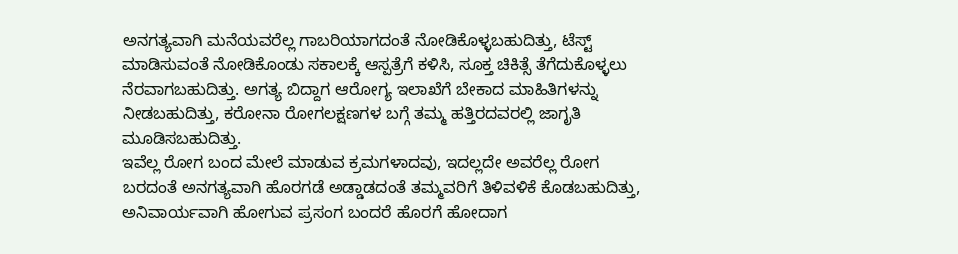ಅನಗತ್ಯವಾಗಿ ಮನೆಯವರೆಲ್ಲ ಗಾಬರಿಯಾಗದಂತೆ ನೋಡಿಕೊಳ್ಳಬಹುದಿತ್ತು, ಟೆಸ್ಟ್ ಮಾಡಿಸುವಂತೆ ನೋಡಿಕೊಂಡು ಸಕಾಲಕ್ಕೆ ಆಸ್ಪತ್ರೆಗೆ ಕಳಿಸಿ, ಸೂಕ್ತ ಚಿಕಿತ್ಸೆ ತೆಗೆದುಕೊಳ್ಳಲು ನೆರವಾಗಬಹುದಿತ್ತು. ಅಗತ್ಯ ಬಿದ್ದಾಗ ಆರೋಗ್ಯ ಇಲಾಖೆಗೆ ಬೇಕಾದ ಮಾಹಿತಿಗಳನ್ನು ನೀಡಬಹುದಿತ್ತು, ಕರೋನಾ ರೋಗಲಕ್ಷಣಗಳ ಬಗ್ಗೆ ತಮ್ಮ ಹತ್ತಿರದವರಲ್ಲಿ ಜಾಗೃತಿ ಮೂಡಿಸಬಹುದಿತ್ತು.
ಇವೆಲ್ಲ ರೋಗ ಬಂದ ಮೇಲೆ ಮಾಡುವ ಕ್ರಮಗಳಾದವು, ಇದಲ್ಲದೇ ಅವರೆಲ್ಲ ರೋಗ ಬರದಂತೆ ಅನಗತ್ಯವಾಗಿ ಹೊರಗಡೆ ಅಡ್ಡಾಡದಂತೆ ತಮ್ಮವರಿಗೆ ತಿಳಿವಳಿಕೆ ಕೊಡಬಹುದಿತ್ತು, ಅನಿವಾರ್ಯವಾಗಿ ಹೋಗುವ ಪ್ರಸಂಗ ಬಂದರೆ ಹೊರಗೆ ಹೋದಾಗ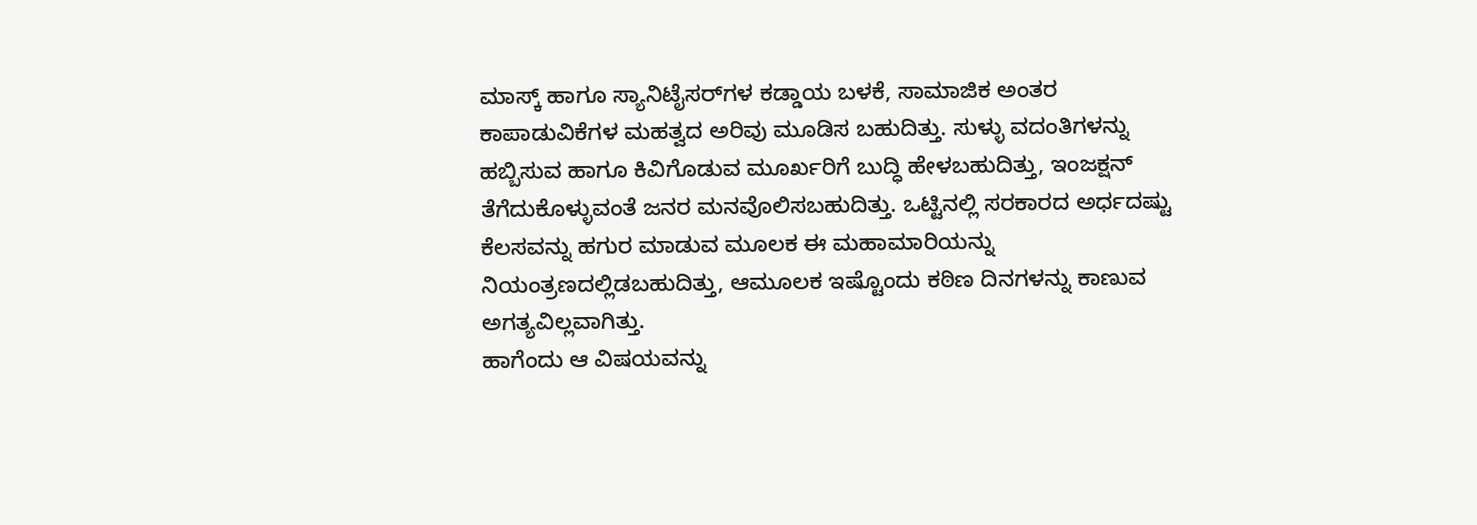ಮಾಸ್ಕ್ ಹಾಗೂ ಸ್ಯಾನಿಟೈಸರ್‌ಗಳ ಕಡ್ಡಾಯ ಬಳಕೆ, ಸಾಮಾಜಿಕ ಅಂತರ ಕಾಪಾಡುವಿಕೆಗಳ ಮಹತ್ವದ ಅರಿವು ಮೂಡಿಸ ಬಹುದಿತ್ತು. ಸುಳ್ಳು ವದಂತಿಗಳನ್ನು ಹಬ್ಬಿಸುವ ಹಾಗೂ ಕಿವಿಗೊಡುವ ಮೂರ್ಖರಿಗೆ ಬುದ್ಧಿ ಹೇಳಬಹುದಿತ್ತು, ಇಂಜಕ್ಷನ್ ತೆಗೆದುಕೊಳ್ಳುವಂತೆ ಜನರ ಮನವೊಲಿಸಬಹುದಿತ್ತು. ಒಟ್ಟಿನಲ್ಲಿ ಸರಕಾರದ ಅರ್ಧದಷ್ಟು ಕೆಲಸವನ್ನು ಹಗುರ ಮಾಡುವ ಮೂಲಕ ಈ ಮಹಾಮಾರಿಯನ್ನು ನಿಯಂತ್ರಣದಲ್ಲಿಡಬಹುದಿತ್ತು, ಆಮೂಲಕ ಇಷ್ಟೊಂದು ಕಠಿಣ ದಿನಗಳನ್ನು ಕಾಣುವ ಅಗತ್ಯವಿಲ್ಲವಾಗಿತ್ತು.
ಹಾಗೆಂದು ಆ ವಿಷಯವನ್ನು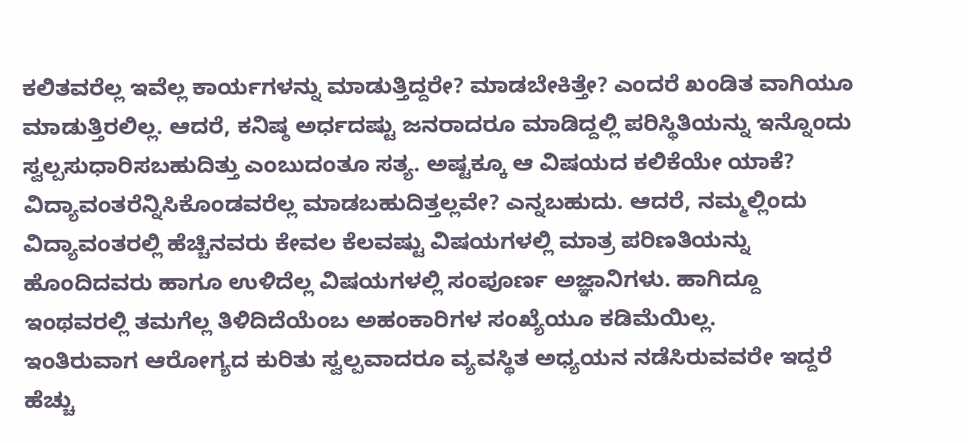ಕಲಿತವರೆಲ್ಲ ಇವೆಲ್ಲ ಕಾರ್ಯಗಳನ್ನು ಮಾಡುತ್ತಿದ್ದರೇ? ಮಾಡಬೇಕಿತ್ತೇ? ಎಂದರೆ ಖಂಡಿತ ವಾಗಿಯೂ ಮಾಡುತ್ತಿರಲಿಲ್ಲ. ಆದರೆ, ಕನಿಷ್ಠ ಅರ್ಧದಷ್ಟು ಜನರಾದರೂ ಮಾಡಿದ್ದಲ್ಲಿ ಪರಿಸ್ಥಿತಿಯನ್ನು ಇನ್ನೊಂದು ಸ್ವಲ್ಪಸುಧಾರಿಸಬಹುದಿತ್ತು ಎಂಬುದಂತೂ ಸತ್ಯ. ಅಷ್ಟಕ್ಕೂ ಆ ವಿಷಯದ ಕಲಿಕೆಯೇ ಯಾಕೆ? ವಿದ್ಯಾವಂತರೆನ್ನಿಸಿಕೊಂಡವರೆಲ್ಲ ಮಾಡಬಹುದಿತ್ತಲ್ಲವೇ? ಎನ್ನಬಹುದು. ಆದರೆ, ನಮ್ಮಲ್ಲಿಂದು ವಿದ್ಯಾವಂತರಲ್ಲಿ ಹೆಚ್ಚಿನವರು ಕೇವಲ ಕೆಲವಷ್ಟು ವಿಷಯಗಳಲ್ಲಿ ಮಾತ್ರ ಪರಿಣತಿಯನ್ನು ಹೊಂದಿದವರು ಹಾಗೂ ಉಳಿದೆಲ್ಲ ವಿಷಯಗಳಲ್ಲಿ ಸಂಪೂರ್ಣ ಅಜ್ಞಾನಿಗಳು. ಹಾಗಿದ್ದೂ ಇಂಥವರಲ್ಲಿ ತಮಗೆಲ್ಲ ತಿಳಿದಿದೆಯೆಂಬ ಅಹಂಕಾರಿಗಳ ಸಂಖ್ಯೆಯೂ ಕಡಿಮೆಯಿಲ್ಲ.
ಇಂತಿರುವಾಗ ಆರೋಗ್ಯದ ಕುರಿತು ಸ್ವಲ್ಪವಾದರೂ ವ್ಯವಸ್ಥಿತ ಅಧ್ಯಯನ ನಡೆಸಿರುವವರೇ ಇದ್ದರೆ ಹೆಚ್ಚು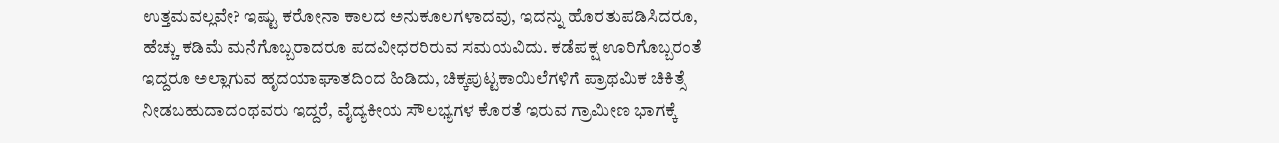ಉತ್ತಮವಲ್ಲವೇ? ಇಷ್ಟು ಕರೋನಾ ಕಾಲದ ಅನುಕೂಲಗಳಾದವು, ಇದನ್ನು ಹೊರತುಪಡಿಸಿದರೂ, ಹೆಚ್ಚು ಕಡಿಮೆ ಮನೆಗೊಬ್ಬರಾದರೂ ಪದವೀಧರರಿರುವ ಸಮಯವಿದು. ಕಡೆಪಕ್ಷ ಊರಿಗೊಬ್ಬರಂತೆ ಇದ್ದರೂ ಅಲ್ಲಾಗುವ ಹೃದಯಾಘಾತದಿಂದ ಹಿಡಿದು, ಚಿಕ್ಕಪುಟ್ಟಕಾಯಿಲೆಗಳಿಗೆ ಪ್ರಾಥಮಿಕ ಚಿಕಿತ್ಸೆ ನೀಡಬಹುದಾದಂಥವರು ಇದ್ದರೆ, ವೈದ್ಯಕೀಯ ಸೌಲಭ್ಯಗಳ ಕೊರತೆ ಇರುವ ಗ್ರಾಮೀಣ ಭಾಗಕ್ಕೆ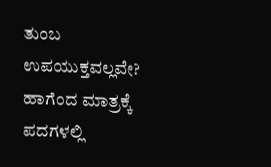ತುಂಬ ಉಪಯುಕ್ತವಲ್ಲವೇ? ಹಾಗೆಂದ ಮಾತ್ರಕ್ಕೆ ಪದಗಳಲ್ಲಿ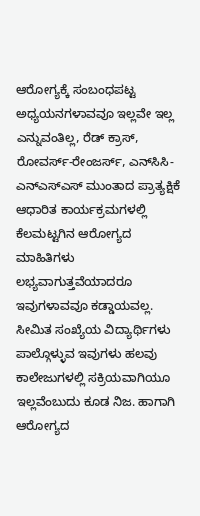ಆರೋಗ್ಯಕ್ಕೆ ಸಂಬಂಧಪಟ್ಟ ಅಧ್ಯಯನಗಳಾವವೂ ಇಲ್ಲವೇ ಇಲ್ಲ ಎನ್ನುವಂತಿಲ್ಲ, ರೆಡ್ ಕ್ರಾಸ್, ರೋವರ್ಸ್-ರೇಂಜರ್ಸ್, ಎನ್‌ಸಿಸಿ- ಎನ್‌ಎಸ್ಎಸ್ ಮುಂತಾದ ಪ್ರಾತ್ಯಕ್ಷಿಕೆ ಆಧಾರಿತ ಕಾರ್ಯಕ್ರಮಗಳಲ್ಲಿ ಕೆಲಮಟ್ಟಗಿನ ಆರೋಗ್ಯದ ಮಾಹಿತಿಗಳು ಲಭ್ಯವಾಗುತ್ತವೆಯಾದರೂ ಇವುಗಳಾವವೂ ಕಡ್ಡಾಯವಲ್ಲ.
ಸೀಮಿತ ಸಂಖ್ಯೆಯ ವಿದ್ಯಾರ್ಥಿಗಳು ಪಾಲ್ಗೊಳ್ಳುವ ಇವುಗಳು ಹಲವು ಕಾಲೇಜುಗಳಲ್ಲಿ ಸಕ್ರಿಯವಾಗಿಯೂ ಇಲ್ಲವೆಂಬುದು ಕೂಡ ನಿಜ. ಹಾಗಾಗಿ ಆರೋಗ್ಯದ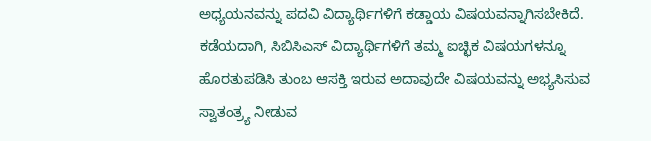ಅಧ್ಯಯನವನ್ನು ಪದವಿ ವಿದ್ಯಾರ್ಥಿಗಳಿಗೆ ಕಡ್ಡಾಯ ವಿಷಯವನ್ನಾಗಿಸಬೇಕಿದೆ. ಕಡೆಯದಾಗಿ, ಸಿಬಿಸಿಎಸ್ ವಿದ್ಯಾರ್ಥಿಗಳಿಗೆ ತಮ್ಮ ಐಚ್ಛಿಕ ವಿಷಯಗಳನ್ನೂ ಹೊರತುಪಡಿಸಿ ತುಂಬ ಆಸಕ್ತಿ ಇರುವ ಅದಾವುದೇ ವಿಷಯವನ್ನು ಅಭ್ಯಸಿಸುವ ಸ್ವಾತಂತ್ರ್ಯ ನೀಡುವ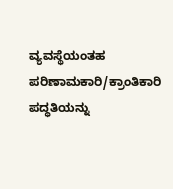ವ್ಯವಸ್ಥೆಯಂತಹ ಪರಿಣಾಮಕಾರಿ/ಕ್ರಾಂತಿಕಾರಿ ಪದ್ಧತಿಯನ್ನು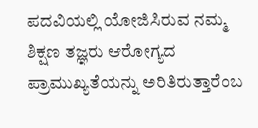ಪದವಿಯಲ್ಲಿ ಯೋಜಿಸಿರುವ ನಮ್ಮ ಶಿಕ್ಷಣ ತಜ್ಞರು ಆರೋಗ್ಯದ ಪ್ರಾಮುಖ್ಯತೆಯನ್ನು ಅರಿತಿರುತ್ತಾರೆಂಬ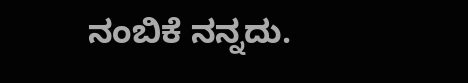ನಂಬಿಕೆ ನನ್ನದು.